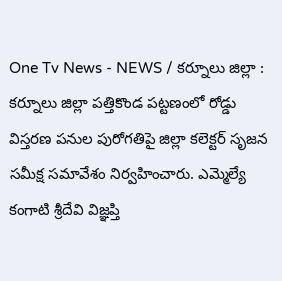One Tv News - NEWS / కర్నూలు జిల్లా : కర్నూలు జిల్లా పత్తికొండ పట్టణంలో రోడ్డు విస్తరణ పనుల పురోగతిపై జిల్లా కలెక్టర్ సృజన సమీక్ష సమావేశం నిర్వహించారు. ఎమ్మెల్యే కంగాటి శ్రీదేవి విజ్ఞప్తి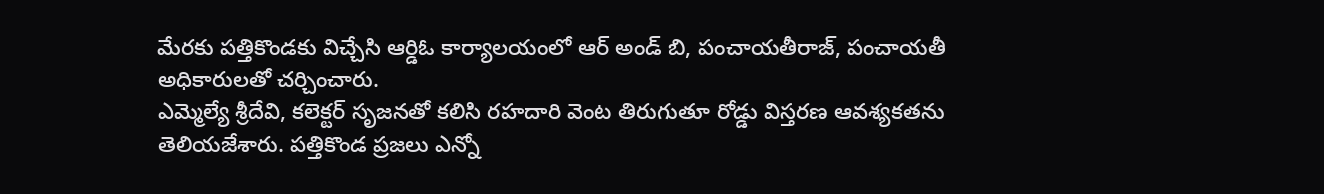మేరకు పత్తికొండకు విచ్చేసి ఆర్డిఓ కార్యాలయంలో ఆర్ అండ్ బి, పంచాయతీరాజ్, పంచాయతీ అధికారులతో చర్చించారు.
ఎమ్మెల్యే శ్రీదేవి, కలెక్టర్ సృజనతో కలిసి రహదారి వెంట తిరుగుతూ రోడ్డు విస్తరణ ఆవశ్యకతను తెలియజేశారు. పత్తికొండ ప్రజలు ఎన్నో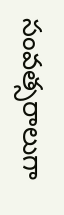సంవత్సరాలుగా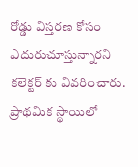రోడ్డు విస్తరణ కోసం ఎదురుచూస్తున్నారని కలెక్టర్ కు వివరించారు. ప్రాథమిక స్థాయిలో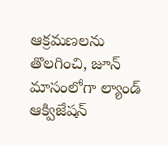ఆక్రమణలను తొలగించి, జూన్ మాసంలోగా ల్యాండ్ ఆక్విజేషన్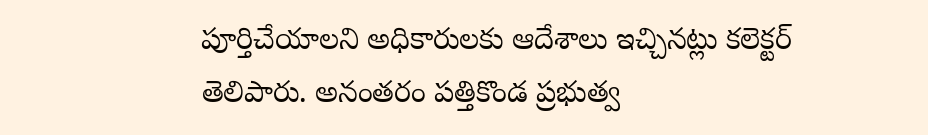పూర్తిచేయాలని అధికారులకు ఆదేశాలు ఇచ్చినట్లు కలెక్టర్ తెలిపారు. అనంతరం పత్తికొండ ప్రభుత్వ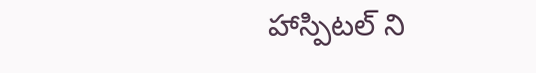హాస్పిటల్ ని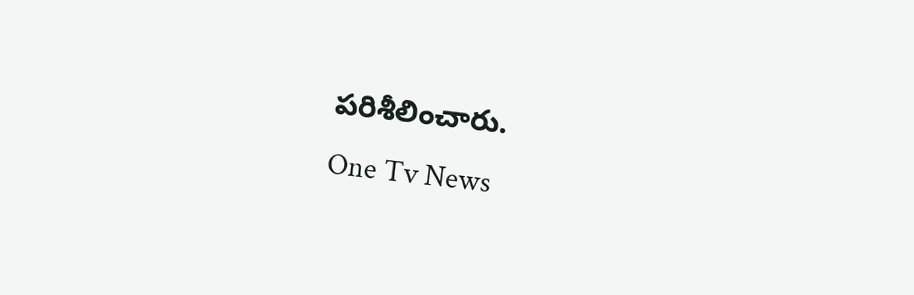పరిశీలించారు.
One Tv News